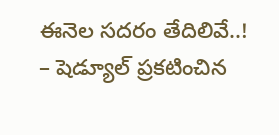ఈనెల సదరం తేదిలివే..!
– షెడ్యూల్ ప్రకటించిన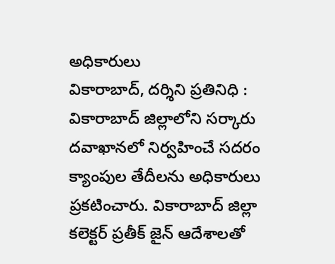అధికారులు
వికారాబాద్, దర్శిని ప్రతినిధి : వికారాబాద్ జిల్లాలోని సర్కారు దవాఖానలో నిర్వహించే సదరం క్యాంపుల తేదీలను అధికారులు ప్రకటించారు. వికారాబాద్ జిల్లా కలెక్టర్ ప్రతీక్ జైన్ ఆదేశాలతో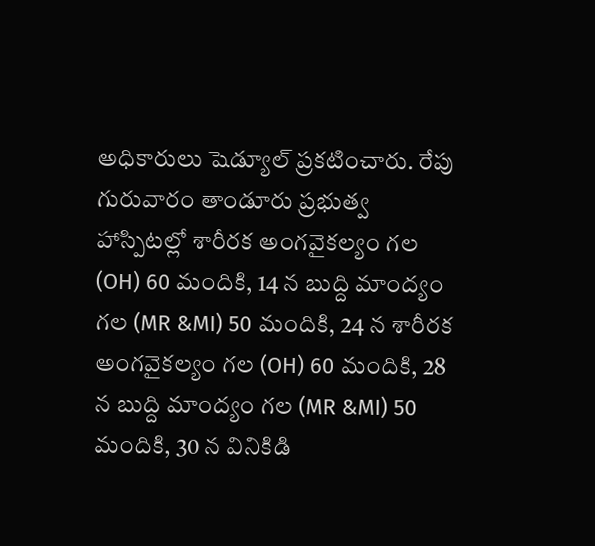అధికారులు షెడ్యూల్ ప్రకటించారు. రేపు గురువారం తాండూరు ప్రభుత్వ హాస్పిటల్లో శారీరక అంగవైకల్యం గల (OH) 60 మందికి, 14 న బుద్ది మాంద్యం గల (MR &MI) 50 మందికి, 24 న శారీరక అంగవైకల్యం గల (OH) 60 మందికి, 28 న బుద్ది మాంద్యం గల (MR &MI) 50 మందికి, 30 న వినికిడి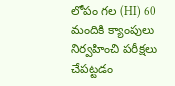లోపం గల (HI) 60 మందికి క్యాంపులు నిర్వహించి పరీక్షలు చేపట్టడం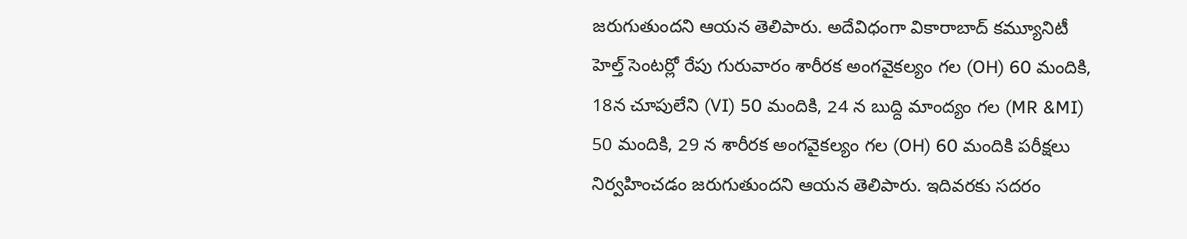జరుగుతుందని ఆయన తెలిపారు. అదేవిధంగా వికారాబాద్ కమ్యూనిటీ హెల్త్ సెంటర్లో రేపు గురువారం శారీరక అంగవైకల్యం గల (OH) 60 మందికి, 18న చూపులేని (VI) 50 మందికి, 24 న బుద్ది మాంద్యం గల (MR &MI) 50 మందికి, 29 న శారీరక అంగవైకల్యం గల (OH) 60 మందికి పరీక్షలు నిర్వహించడం జరుగుతుందని ఆయన తెలిపారు. ఇదివరకు సదరం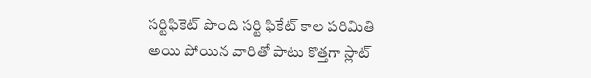సర్టిఫికెట్ పొంది సర్టి ఫికేట్ కాల పరిమితి అయి పోయిన వారితో పాటు కొత్తగా స్లాట్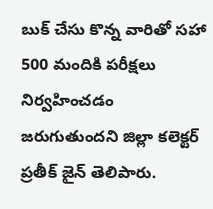బుక్ చేసు కొన్న వారితో సహా 500 మందికి పరీక్షలు నిర్వహించడం జరుగుతుందని జిల్లా కలెక్టర్ ప్రతీక్ జైన్ తెలిపారు.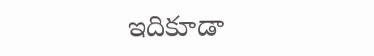ఇదికూడా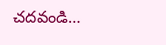చదవండి…